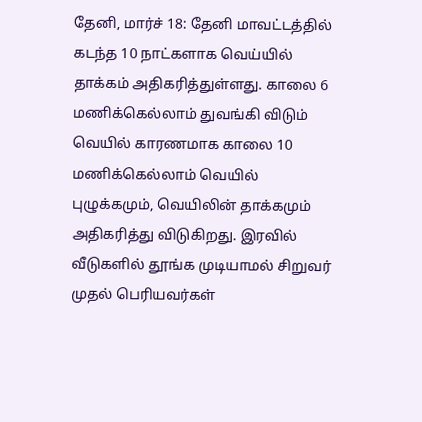தேனி, மார்ச் 18: தேனி மாவட்டத்தில் கடந்த 10 நாட்களாக வெய்யில் தாக்கம் அதிகரித்துள்ளது. காலை 6 மணிக்கெல்லாம் துவங்கி விடும் வெயில் காரணமாக காலை 10 மணிக்கெல்லாம் வெயில் புழுக்கமும், வெயிலின் தாக்கமும் அதிகரித்து விடுகிறது. இரவில் வீடுகளில் தூங்க முடியாமல் சிறுவர் முதல் பெரியவர்கள்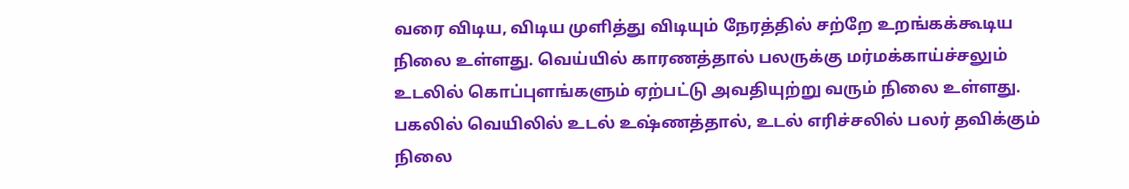வரை விடிய, விடிய முளித்து விடியும் நேரத்தில் சற்றே உறங்கக்கூடிய நிலை உள்ளது. வெய்யில் காரணத்தால் பலருக்கு மர்மக்காய்ச்சலும் உடலில் கொப்புளங்களும் ஏற்பட்டு அவதியுற்று வரும் நிலை உள்ளது. பகலில் வெயிலில் உடல் உஷ்ணத்தால், உடல் எரிச்சலில் பலர் தவிக்கும் நிலை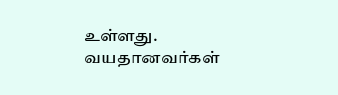உள்ளது. வயதானவர்கள்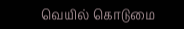வெயில் கொடுமை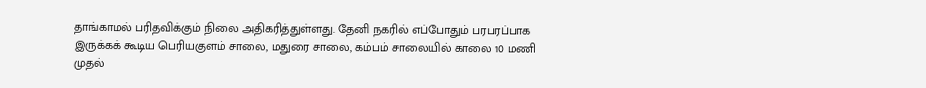தாங்காமல் பரிதவிக்கும் நிலை அதிகரித்துள்ளது. தேனி நகரில் எப்போதும் பரபரப்பாக இருக்கக் கூடிய பெரியகுளம் சாலை, மதுரை சாலை, கம்பம் சாலையில் காலை 10 மணி முதல்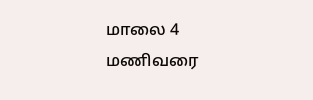மாலை 4 மணிவரை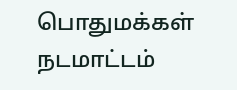பொதுமக்கள் நடமாட்டம்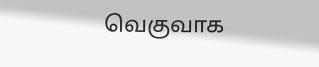வெகுவாக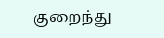குறைந்து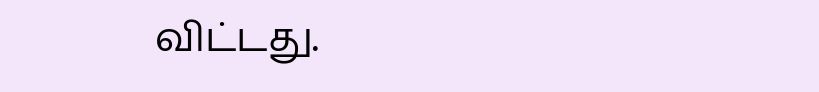விட்டது.